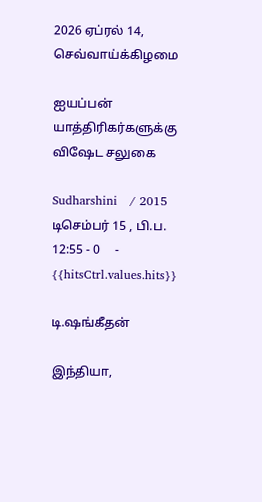2026 ஏப்ரல் 14, செவ்வாய்க்கிழமை

ஐயப்பன் யாத்திரிகர்களுக்கு விஷேட சலுகை

Sudharshini   / 2015 டிசெம்பர் 15 , பி.ப. 12:55 - 0     - {{hitsCtrl.values.hits}}

டி.ஷங்கீதன்

இந்தியா,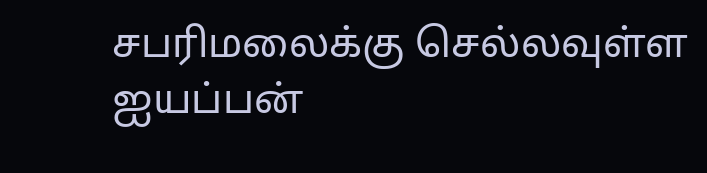சபரிமலைக்கு செல்லவுள்ள ஐயப்பன்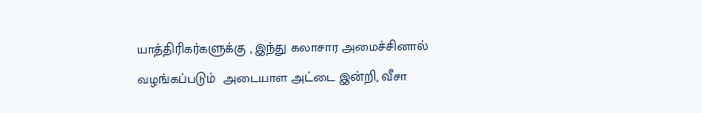யாத்திரிகர்களுக்கு , இந்து கலாசார அமைச்சினால் வழங்கப்படும்  அடையாள அட்டை இன்றி, வீசா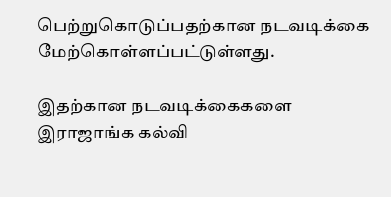பெற்றுகொடுப்பதற்கான நடவடிக்கை மேற்கொள்ளப்பட்டுள்ளது.

இதற்கான நடவடிக்கைகளை இராஜாங்க கல்வி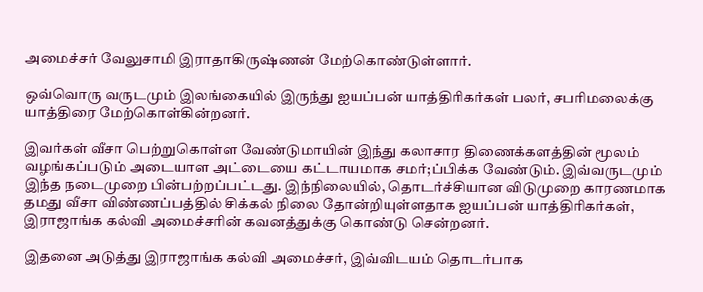அமைச்சர் வேலுசாமி இராதாகிருஷ்ணன் மேற்கொண்டுள்ளார்.

ஒவ்வொரு வருடமும் இலங்கையில் இருந்து ஐயப்பன் யாத்திரிகர்கள் பலர், சபரிமலைக்கு யாத்திரை மேற்கொள்கின்றனர்.

இவர்கள் வீசா பெற்றுகொள்ள வேண்டுமாயின் இந்து கலாசார திணைக்களத்தின் மூலம் வழங்கப்படும் அடையாள அட்டையை கட்டாயமாக சமர்;ப்பிக்க வேண்டும். இவ்வருடமும் இந்த நடைமுறை பின்பற்றப்பட்டது. இந்நிலையில், தொடர்ச்சியான விடுமுறை காரணமாக தமது வீசா விண்ணப்பத்தில் சிக்கல் நிலை தோன்றியுள்ளதாக ஐயப்பன் யாத்திரிகர்கள், இராஜாங்க கல்வி அமைச்சரின் கவனத்துக்கு கொண்டு சென்றனர்.

இதனை அடுத்து இராஜாங்க கல்வி அமைச்சர், இவ்விடயம் தொடர்பாக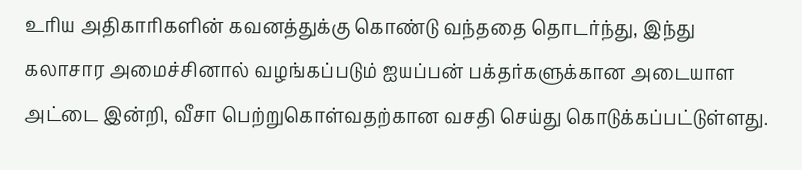உரிய அதிகாரிகளின் கவனத்துக்கு கொண்டு வந்ததை தொடர்ந்து, இந்து கலாசார அமைச்சினால் வழங்கப்படும் ஐயப்பன் பக்தர்களுக்கான அடையாள அட்டை இன்றி, வீசா பெற்றுகொள்வதற்கான வசதி செய்து கொடுக்கப்பட்டுள்ளது.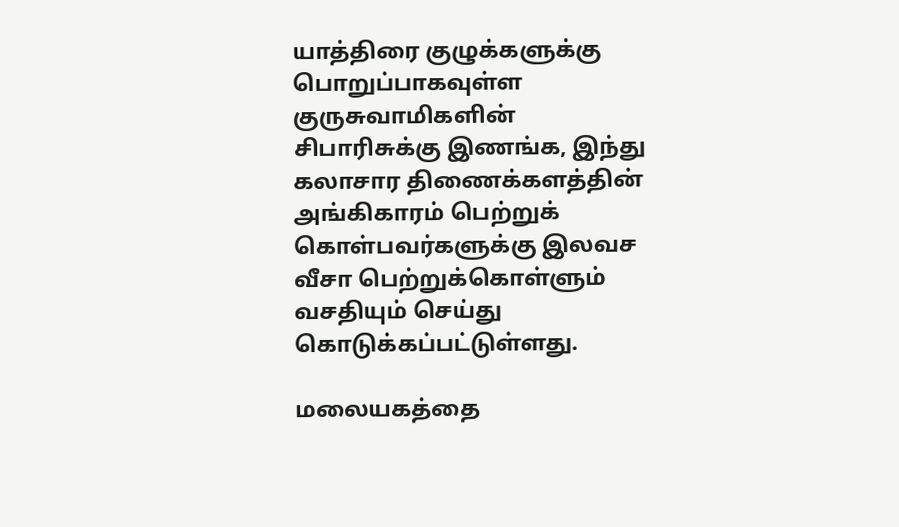யாத்திரை குழுக்களுக்கு பொறுப்பாகவுள்ள குருசுவாமிகளின் சிபாரிசுக்கு இணங்க, இந்து கலாசார திணைக்களத்தின் அங்கிகாரம் பெற்றுக் கொள்பவர்களுக்கு இலவச வீசா பெற்றுக்கொள்ளும் வசதியும் செய்து கொடுக்கப்பட்டுள்ளது.

மலையகத்தை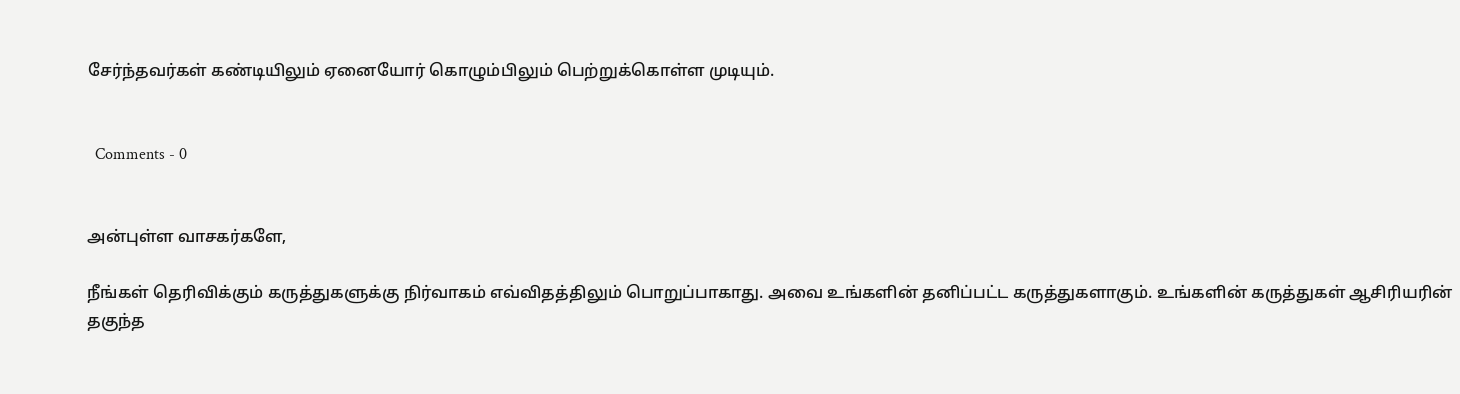சேர்ந்தவர்கள் கண்டியிலும் ஏனையோர் கொழும்பிலும் பெற்றுக்கொள்ள முடியும்.


  Comments - 0


அன்புள்ள வாசகர்களே,

நீங்கள் தெரிவிக்கும் கருத்துகளுக்கு நிர்வாகம் எவ்விதத்திலும் பொறுப்பாகாது. அவை உங்களின் தனிப்பட்ட கருத்துகளாகும். உங்களின் கருத்துகள் ஆசிரியரின் தகுந்த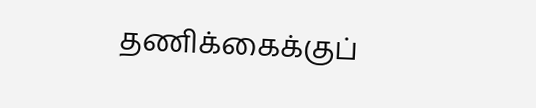தணிக்கைக்குப்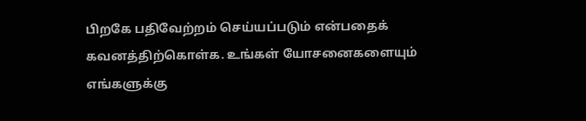பிறகே பதிவேற்றம் செய்யப்படும் என்பதைக் கவனத்திற்கொள்க. உங்கள் யோசனைகளையும் எங்களுக்கு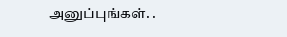அனுப்புங்கள். .